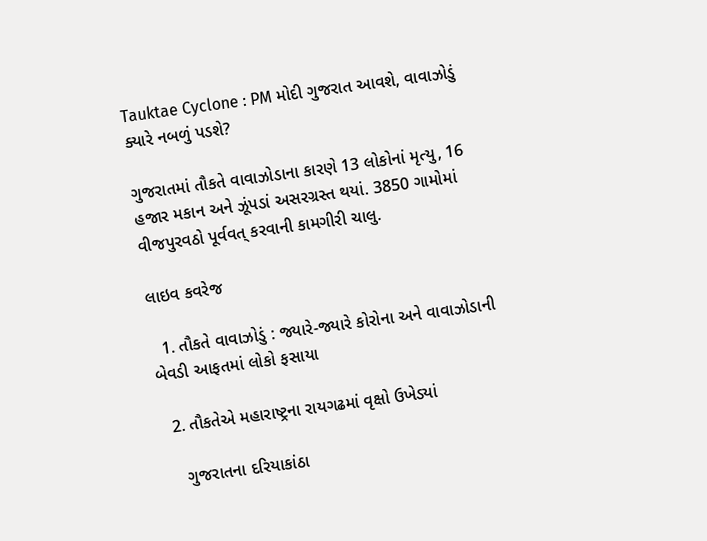Tauktae Cyclone : PM મોદી ગુજરાત આવશે, વાવાઝોડું ક્યારે નબળું પડશે?

ગુજરાતમાં તૌકતે વાવાઝોડાના કારણે 13 લોકોનાં મૃત્યુ, 16 હજાર મકાન અને ઝૂંપડાં અસરગ્રસ્ત થયાં. 3850 ગામોમાં વીજપુરવઠો પૂર્વવત્ કરવાની કામગીરી ચાલુ.

લાઇવ કવરેજ

  1. તૌકતે વાવાઝોડું : જ્યારે-જ્યારે કોરોના અને વાવાઝોડાની બેવડી આફતમાં લોકો ફસાયા

  2. તૌકતેએ મહારાષ્ટ્રના રાયગઢમાં વૃક્ષો ઉખેડ્યાં

    ગુજરાતના દરિયાકાંઠા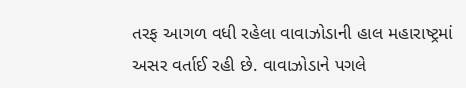તરફ આગળ વધી રહેલા વાવાઝોડાની હાલ મહારાષ્ટ્રમાં અસર વર્તાઈ રહી છે. વાવાઝોડાને પગલે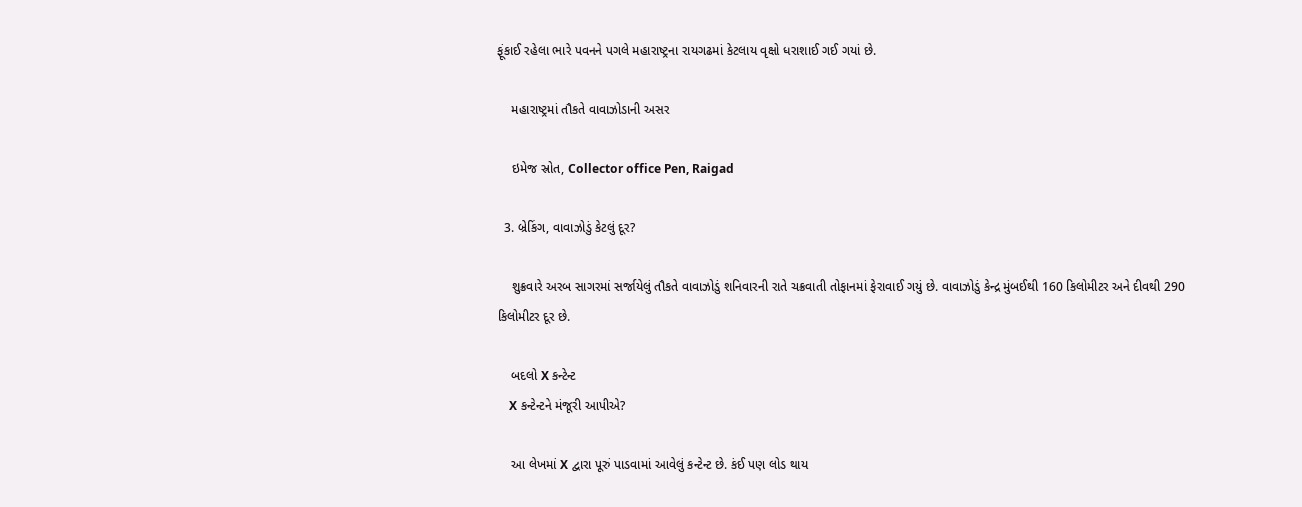ફૂંકાઈ રહેલા ભારે પવનને પગલે મહારાષ્ટ્રના રાયગઢમાં કેટલાય વૃક્ષો ધરાશાઈ ગઈ ગયાં છે.

    મહારાષ્ટ્રમાં તૌકતે વાવાઝોડાની અસર

    ઇમેજ સ્રોત, Collector office Pen, Raigad

  3. બ્રેકિંગ, વાવાઝોડું કેટલું દૂર?

    શુક્રવારે અરબ સાગરમાં સર્જાયેલું તૌકતે વાવાઝોડું શનિવારની રાતે ચક્રવાતી તોફાનમાં ફેરાવાઈ ગયું છે. વાવાઝોડું કેન્દ્ર મુંબઈથી 160 કિલોમીટર અને દીવથી 290 કિલોમીટર દૂર છે.

    બદલો X કન્ટેન્ટ
    X કન્ટેન્ટને મંજૂરી આપીએ?

    આ લેખમાં X દ્વારા પૂરું પાડવામાં આવેલું કન્ટેન્ટ છે. કંઈ પણ લોડ થાય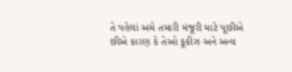તે પહેલાં અમે તમારી મંજૂરી માટે પૂછીએ છીએ કારણ કે તેઓ કૂકીઝ અને અન્ય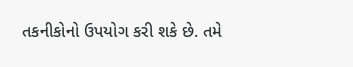તકનીકોનો ઉપયોગ કરી શકે છે. તમે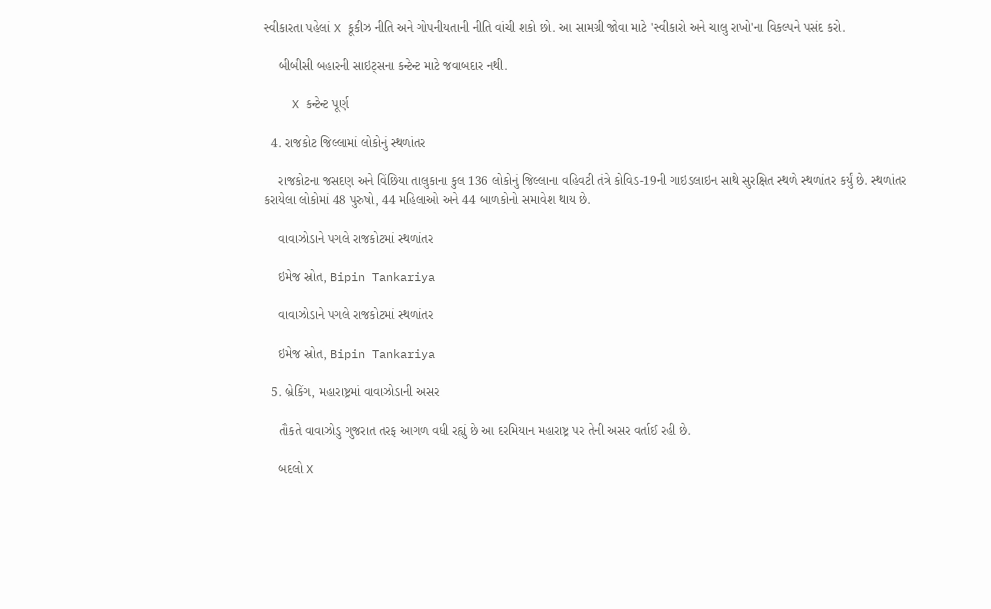સ્વીકારતા પહેલાં X કૂકીઝ નીતિ અને ગોપનીયતાની નીતિ વાંચી શકો છો. આ સામગ્રી જોવા માટે 'સ્વીકારો અને ચાલુ રાખો'ના વિકલ્પને પસંદ કરો.

    બીબીસી બહારની સાઇટ્સના કન્ટેન્ટ માટે જવાબદાર નથી.

    X કન્ટેન્ટ પૂર્ણ

  4. રાજકોટ જિલ્લામાં લોકોનું સ્થળાંતર

    રાજકોટના જસદણ અને વિંછિયા તાલુકાના કુલ 136 લોકોનું જિલ્લાના વહિવટી તંત્રે કોવિડ-19ની ગાઇડલાઇન સાથે સુરક્ષિત સ્થળે સ્થળાંતર કર્યું છે. સ્થળાંતર કરાયેલા લોકોમાં 48 પુરુષો, 44 મહિલાઓ અને 44 બાળકોનો સમાવેશ થાય છે.

    વાવાઝોડાને પગલે રાજકોટમાં સ્થળાંતર

    ઇમેજ સ્રોત, Bipin Tankariya

    વાવાઝોડાને પગલે રાજકોટમાં સ્થળાંતર

    ઇમેજ સ્રોત, Bipin Tankariya

  5. બ્રેકિંગ, મહારાષ્ટ્રમાં વાવાઝોડાની અસર

    તૌકતે વાવાઝોડુ ગુજરાત તરફ આગળ વધી રહ્યું છે આ દરમિયાન મહારાષ્ટ્ર પર તેની અસર વર્તાઈ રહી છે.

    બદલો X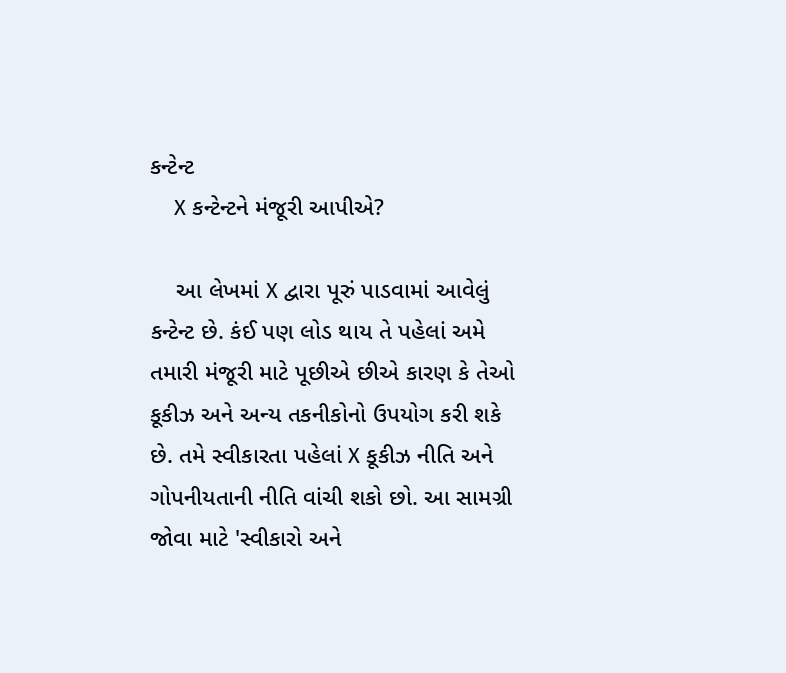કન્ટેન્ટ
    X કન્ટેન્ટને મંજૂરી આપીએ?

    આ લેખમાં X દ્વારા પૂરું પાડવામાં આવેલું કન્ટેન્ટ છે. કંઈ પણ લોડ થાય તે પહેલાં અમે તમારી મંજૂરી માટે પૂછીએ છીએ કારણ કે તેઓ કૂકીઝ અને અન્ય તકનીકોનો ઉપયોગ કરી શકે છે. તમે સ્વીકારતા પહેલાં X કૂકીઝ નીતિ અને ગોપનીયતાની નીતિ વાંચી શકો છો. આ સામગ્રી જોવા માટે 'સ્વીકારો અને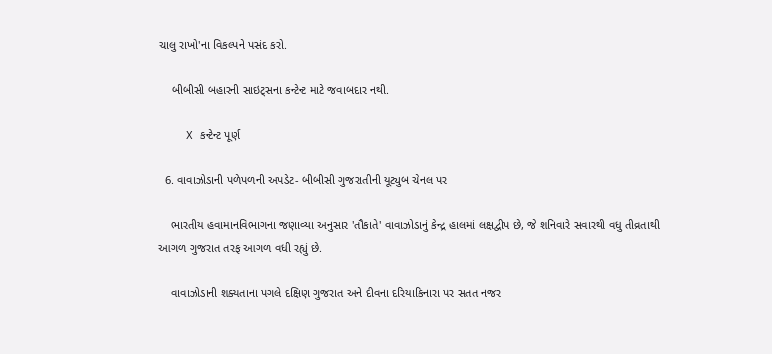ચાલુ રાખો'ના વિકલ્પને પસંદ કરો.

    બીબીસી બહારની સાઇટ્સના કન્ટેન્ટ માટે જવાબદાર નથી.

    X કન્ટેન્ટ પૂર્ણ

  6. વાવાઝોડાની પળેપળની અપડેટ- બીબીસી ગુજરાતીની યૂટ્યુબ ચેનલ પર

    ભારતીય હવામાનવિભાગના જણાવ્યા અનુસાર 'તૌકાતે' વાવાઝોડાનું કેન્દ્ર હાલમાં લક્ષદ્વીપ છે, જે શનિવારે સવારથી વધુ તીવ્રતાથી આગળ ગુજરાત તરફ આગળ વધી રહ્યું છે.

    વાવાઝોડાની શક્યતાના પગલે દક્ષિણ ગુજરાત અને દીવના દરિયાકિનારા પર સતત નજર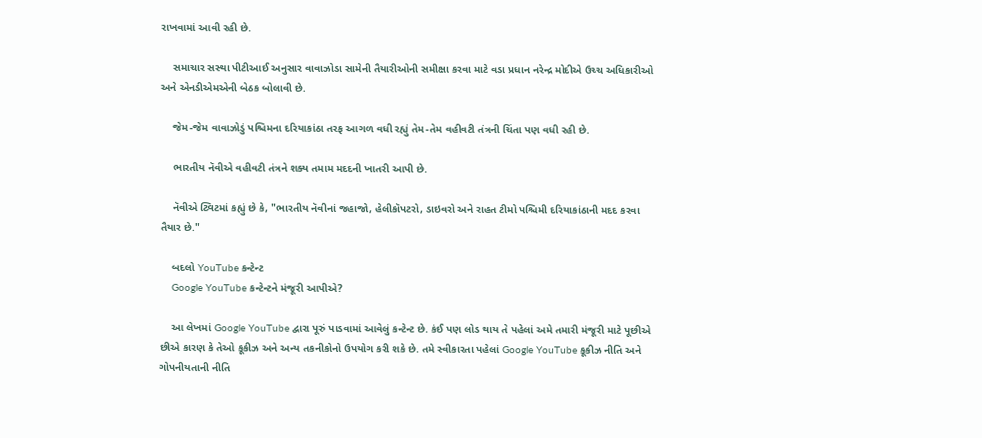રાખવામાં આવી રહી છે.

    સમાચાર સસ્થા પીટીઆઈ અનુસાર વાવાઝોડા સામેની તૈયારીઓની સમીક્ષા કરવા માટે વડા પ્રધાન નરેન્દ્ર મોદીએ ઉચ્ચ અધિકારીઓ અને એનડીએમએની બેઠક બોલાવી છે.

    જેમ-જેમ વાવાઝોડું પશ્ચિમના દરિયાકાંઠા તરફ આગળ વધી રહ્યું તેમ-તેમ વહીવટી તંત્રની ચિંતા પણ વધી રહી છે.

    ભારતીય નૅવીએ વહીવટી તંત્રને શક્ય તમામ મદદની ખાતરી આપી છે.

    નૅવીએ ટ્વિટમાં કહ્યું છે કે, "ભારતીય નૅવીનાં જહાજો, હેલીકૉપટરો, ડાઇવરો અને રાહત ટીમો પશ્ચિમી દરિયાકાંઠાની મદદ કરવા તૈયાર છે."

    બદલો YouTube કન્ટેન્ટ
    Google YouTube કન્ટેન્ટને મંજૂરી આપીએ?

    આ લેખમાં Google YouTube દ્વારા પૂરું પાડવામાં આવેલું કન્ટેન્ટ છે. કંઈ પણ લોડ થાય તે પહેલાં અમે તમારી મંજૂરી માટે પૂછીએ છીએ કારણ કે તેઓ કૂકીઝ અને અન્ય તકનીકોનો ઉપયોગ કરી શકે છે. તમે સ્વીકારતા પહેલાં Google YouTube કૂકીઝ નીતિ અને ગોપનીયતાની નીતિ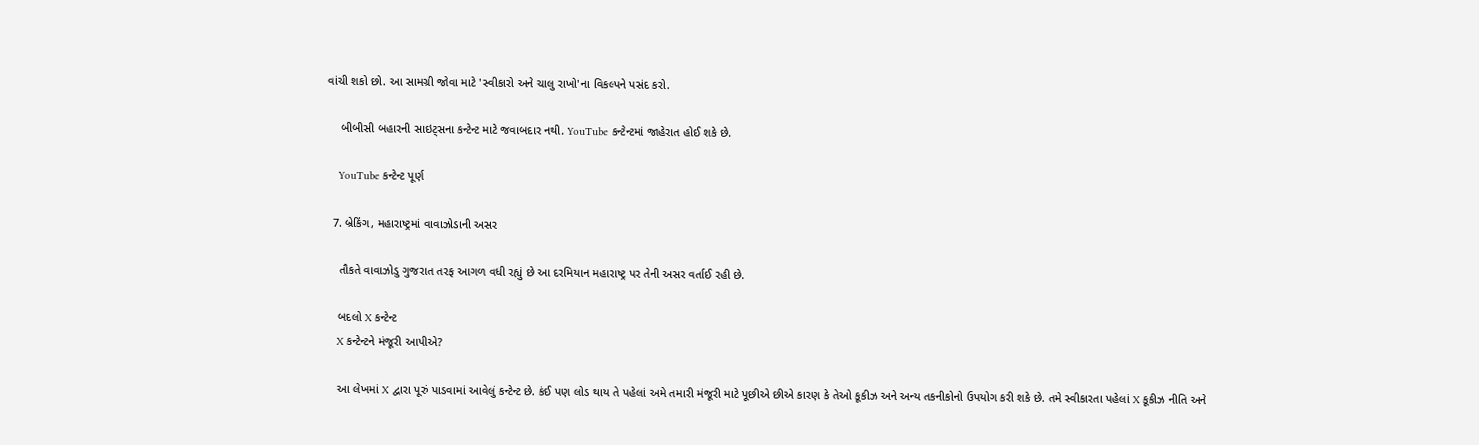વાંચી શકો છો. આ સામગ્રી જોવા માટે 'સ્વીકારો અને ચાલુ રાખો'ના વિકલ્પને પસંદ કરો.

    બીબીસી બહારની સાઇટ્સના કન્ટેન્ટ માટે જવાબદાર નથી. YouTube કન્ટેન્ટમાં જાહેરાત હોઈ શકે છે.

    YouTube કન્ટેન્ટ પૂર્ણ

  7. બ્રેકિંગ, મહારાષ્ટ્રમાં વાવાઝોડાની અસર

    તૌકતે વાવાઝોડુ ગુજરાત તરફ આગળ વધી રહ્યું છે આ દરમિયાન મહારાષ્ટ્ર પર તેની અસર વર્તાઈ રહી છે.

    બદલો X કન્ટેન્ટ
    X કન્ટેન્ટને મંજૂરી આપીએ?

    આ લેખમાં X દ્વારા પૂરું પાડવામાં આવેલું કન્ટેન્ટ છે. કંઈ પણ લોડ થાય તે પહેલાં અમે તમારી મંજૂરી માટે પૂછીએ છીએ કારણ કે તેઓ કૂકીઝ અને અન્ય તકનીકોનો ઉપયોગ કરી શકે છે. તમે સ્વીકારતા પહેલાં X કૂકીઝ નીતિ અને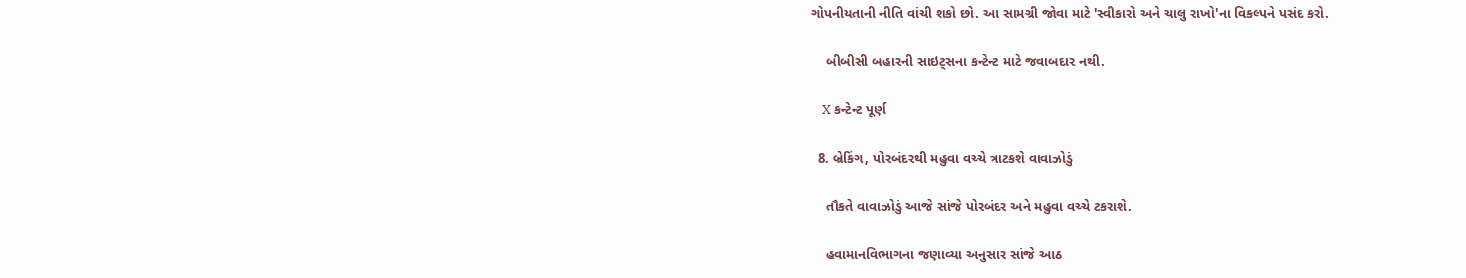ગોપનીયતાની નીતિ વાંચી શકો છો. આ સામગ્રી જોવા માટે 'સ્વીકારો અને ચાલુ રાખો'ના વિકલ્પને પસંદ કરો.

    બીબીસી બહારની સાઇટ્સના કન્ટેન્ટ માટે જવાબદાર નથી.

    X કન્ટેન્ટ પૂર્ણ

  8. બ્રેકિંગ, પોરબંદરથી મહુવા વચ્ચે ત્રાટકશે વાવાઝોડું

    તૌકતે વાવાઝોડું આજે સાંજે પોરબંદર અને મહુવા વચ્ચે ટકરાશે.

    હવામાનવિભાગના જણાવ્યા અનુસાર સાંજે આઠ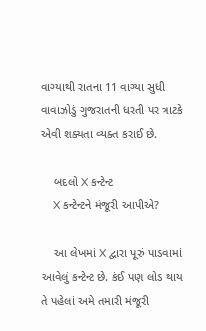વાગ્યાથી રાતના 11 વાગ્યા સુધી વાવાઝોડું ગુજરાતની ધરતી પર ત્રાટકે એવી શક્યતા વ્યક્ત કરાઈ છે.

    બદલો X કન્ટેન્ટ
    X કન્ટેન્ટને મંજૂરી આપીએ?

    આ લેખમાં X દ્વારા પૂરું પાડવામાં આવેલું કન્ટેન્ટ છે. કંઈ પણ લોડ થાય તે પહેલાં અમે તમારી મંજૂરી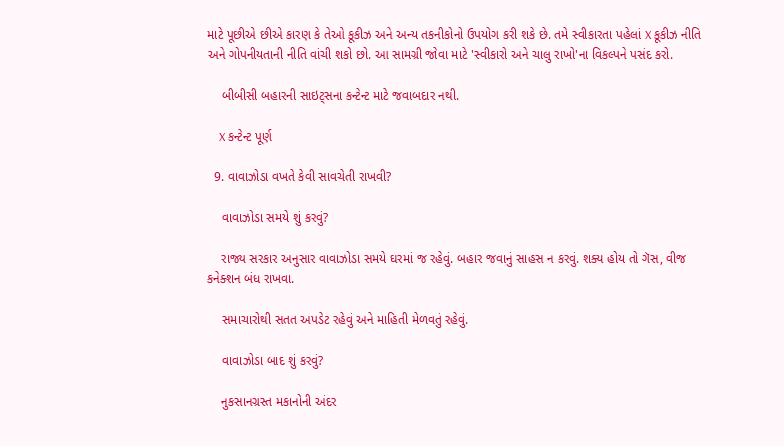માટે પૂછીએ છીએ કારણ કે તેઓ કૂકીઝ અને અન્ય તકનીકોનો ઉપયોગ કરી શકે છે. તમે સ્વીકારતા પહેલાં X કૂકીઝ નીતિ અને ગોપનીયતાની નીતિ વાંચી શકો છો. આ સામગ્રી જોવા માટે 'સ્વીકારો અને ચાલુ રાખો'ના વિકલ્પને પસંદ કરો.

    બીબીસી બહારની સાઇટ્સના કન્ટેન્ટ માટે જવાબદાર નથી.

    X કન્ટેન્ટ પૂર્ણ

  9. વાવાઝોડા વખતે કેવી સાવચેતી રાખવી?

    વાવાઝોડા સમયે શું કરવું?

    રાજ્ય સરકાર અનુસાર વાવાઝોડા સમયે ઘરમાં જ રહેવું. બહાર જવાનું સાહસ ન કરવું. શક્ય હોય તો ગૅસ, વીજ કનેક્શન બંધ રાખવા.

    સમાચારોથી સતત અપડેટ રહેવું અને માહિતી મેળવતું રહેવું.

    વાવાઝોડા બાદ શું કરવું?

    નુકસાનગ્રસ્ત મકાનોની અંદર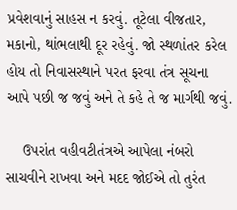પ્રવેશવાનું સાહસ ન કરવું. તૂટેલા વીજતાર, મકાનો, થાંભલાથી દૂર રહેવું. જો સ્થળાંતર કરેલ હોય તો નિવાસસ્થાને પરત ફરવા તંત્ર સૂચના આપે પછી જ જવું અને તે કહે તે જ માર્ગથી જવું.

    ઉપરાંત વહીવટીતંત્રએ આપેલા નંબરો સાચવીને રાખવા અને મદદ જોઈએ તો તુરંત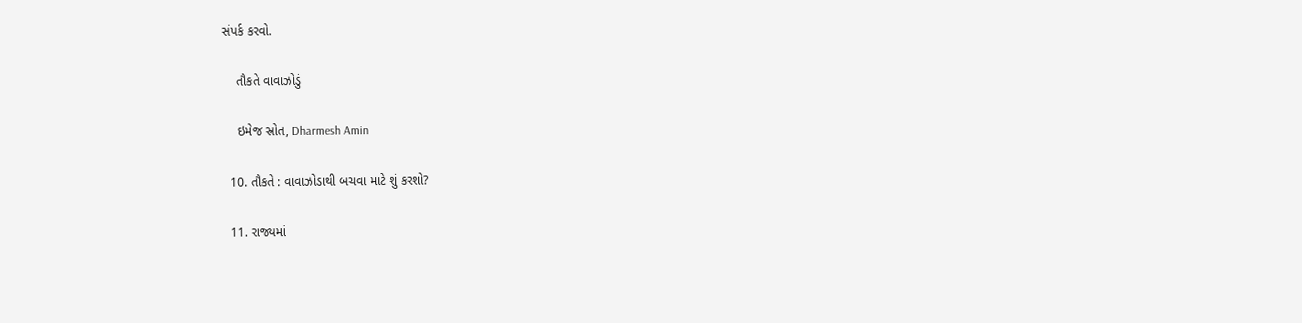સંપર્ક કરવો.

    તૌકતે વાવાઝોડું

    ઇમેજ સ્રોત, Dharmesh Amin

  10. તૌકતે : વાવાઝોડાથી બચવા માટે શું કરશો?

  11. રાજ્યમાં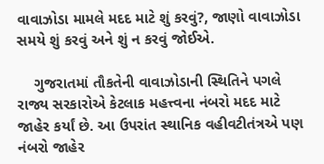વાવાઝોડા મામલે મદદ માટે શું કરવું?, જાણો વાવાઝોડા સમયે શું કરવું અને શું ન કરવું જોઈએ.

    ગુજરાતમાં તૌકતેની વાવાઝોડાની સ્થિતિને પગલે રાજ્ય સરકારોએ કેટલાક મહત્ત્વના નંબરો મદદ માટે જાહેર કર્યાં છે. આ ઉપરાંત સ્થાનિક વહીવટીતંત્રએ પણ નંબરો જાહેર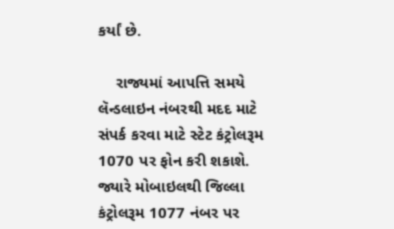કર્યાં છે.

    રાજ્યમાં આપત્તિ સમયે લૅન્ડલાઇન નંબરથી મદદ માટે સંપર્ક કરવા માટે સ્ટેટ કંટ્રોલરૂમ 1070 પર ફોન કરી શકાશે. જ્યારે મોબાઇલથી જિલ્લા કંટ્રોલરૂમ 1077 નંબર પર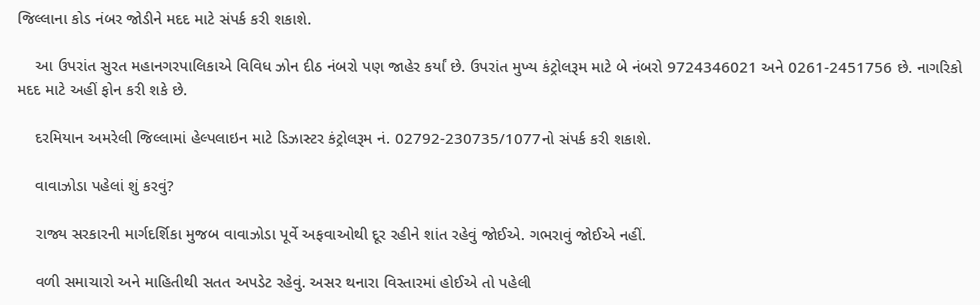જિલ્લાના કોડ નંબર જોડીને મદદ માટે સંપર્ક કરી શકાશે.

    આ ઉપરાંત સુરત મહાનગરપાલિકાએ વિવિધ ઝોન દીઠ નંબરો પણ જાહેર કર્યાં છે. ઉપરાંત મુખ્ય કંટ્રોલરૂમ માટે બે નંબરો 9724346021 અને 0261-2451756 છે. નાગરિકો મદદ માટે અહીં ફોન કરી શકે છે.

    દરમિયાન અમરેલી જિલ્લામાં હેલ્પલાઇન માટે ડિઝાસ્ટર કંટ્રોલરૂમ નં. 02792-230735/1077નો સંપર્ક કરી શકાશે.

    વાવાઝોડા પહેલાં શું કરવું?

    રાજ્ય સરકારની માર્ગદર્શિકા મુજબ વાવાઝોડા પૂર્વે અફવાઓથી દૂર રહીને શાંત રહેવું જોઈએ. ગભરાવું જોઈએ નહીં.

    વળી સમાચારો અને માહિતીથી સતત અપડેટ રહેવું. અસર થનારા વિસ્તારમાં હોઈએ તો પહેલી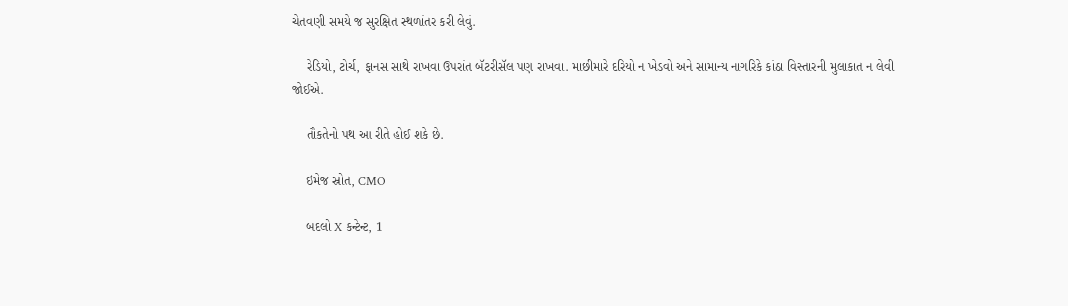ચેતવણી સમયે જ સુરક્ષિત સ્થળાંતર કરી લેવું.

    રેડિયો, ટોર્ચ, ફાનસ સાથે રાખવા ઉપરાંત બૅટરીસૅલ પણ રાખવા. માછીમારે દરિયો ન ખેડવો અને સામાન્ય નાગરિકે કાંઠા વિસ્તારની મુલાકાત ન લેવી જોઈએ.

    તૌકતેનો પથ આ રીતે હોઈ શકે છે.

    ઇમેજ સ્રોત, CMO

    બદલો X કન્ટેન્ટ, 1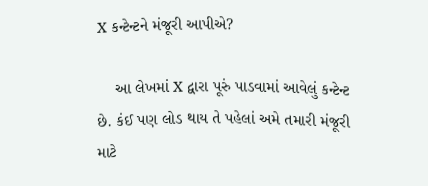X કન્ટેન્ટને મંજૂરી આપીએ?

    આ લેખમાં X દ્વારા પૂરું પાડવામાં આવેલું કન્ટેન્ટ છે. કંઈ પણ લોડ થાય તે પહેલાં અમે તમારી મંજૂરી માટે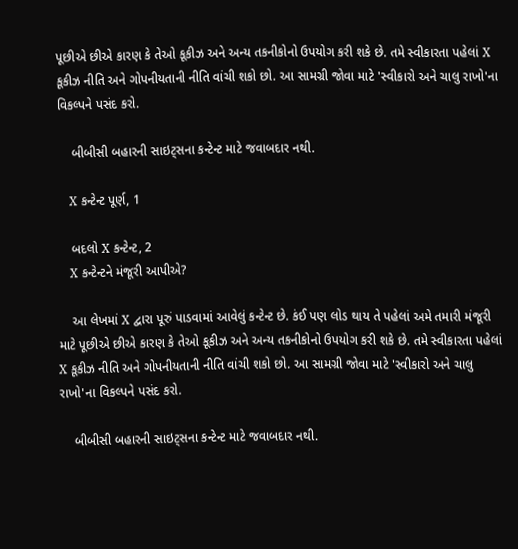પૂછીએ છીએ કારણ કે તેઓ કૂકીઝ અને અન્ય તકનીકોનો ઉપયોગ કરી શકે છે. તમે સ્વીકારતા પહેલાં X કૂકીઝ નીતિ અને ગોપનીયતાની નીતિ વાંચી શકો છો. આ સામગ્રી જોવા માટે 'સ્વીકારો અને ચાલુ રાખો'ના વિકલ્પને પસંદ કરો.

    બીબીસી બહારની સાઇટ્સના કન્ટેન્ટ માટે જવાબદાર નથી.

    X કન્ટેન્ટ પૂર્ણ, 1

    બદલો X કન્ટેન્ટ, 2
    X કન્ટેન્ટને મંજૂરી આપીએ?

    આ લેખમાં X દ્વારા પૂરું પાડવામાં આવેલું કન્ટેન્ટ છે. કંઈ પણ લોડ થાય તે પહેલાં અમે તમારી મંજૂરી માટે પૂછીએ છીએ કારણ કે તેઓ કૂકીઝ અને અન્ય તકનીકોનો ઉપયોગ કરી શકે છે. તમે સ્વીકારતા પહેલાં X કૂકીઝ નીતિ અને ગોપનીયતાની નીતિ વાંચી શકો છો. આ સામગ્રી જોવા માટે 'સ્વીકારો અને ચાલુ રાખો'ના વિકલ્પને પસંદ કરો.

    બીબીસી બહારની સાઇટ્સના કન્ટેન્ટ માટે જવાબદાર નથી.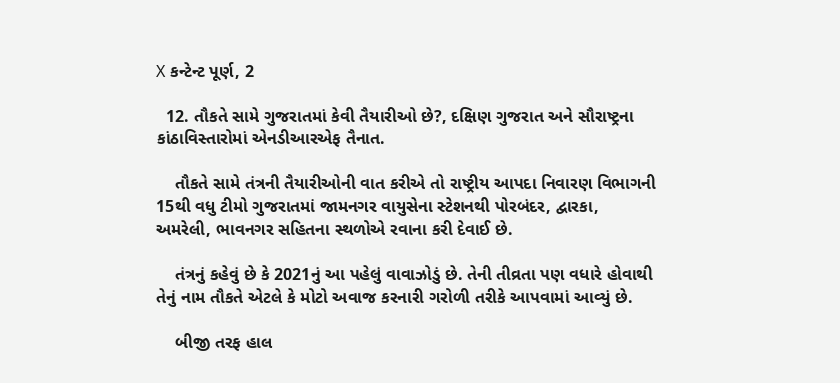X કન્ટેન્ટ પૂર્ણ, 2

  12. તૌકતે સામે ગુજરાતમાં કેવી તૈયારીઓ છે?, દક્ષિણ ગુજરાત અને સૌરાષ્ટ્રના કાંઠાવિસ્તારોમાં એનડીઆરએફ તૈનાત.

    તૌકતે સામે તંત્રની તૈયારીઓની વાત કરીએ તો રાષ્ટ્રીય આપદા નિવારણ વિભાગની 15થી વધુ ટીમો ગુજરાતમાં જામનગર વાયુસેના સ્ટેશનથી પોરબંદર, દ્વારકા, અમરેલી, ભાવનગર સહિતના સ્થળોએ રવાના કરી દેવાઈ છે.

    તંત્રનું કહેવું છે કે 2021નું આ પહેલું વાવાઝોડું છે. તેની તીવ્રતા પણ વધારે હોવાથી તેનું નામ તૌકતે એટલે કે મોટો અવાજ કરનારી ગરોળી તરીકે આપવામાં આવ્યું છે.

    બીજી તરફ હાલ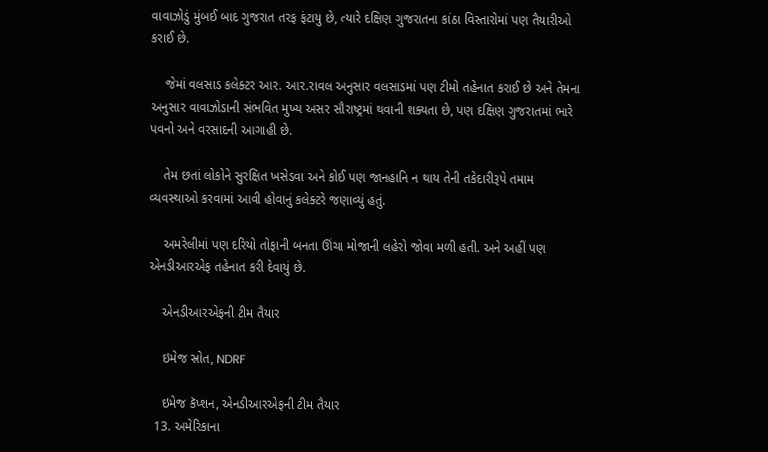વાવાઝોડું મુંબઈ બાદ ગુજરાત તરફ ફંટાયુ છે, ત્યારે દક્ષિણ ગુજરાતના કાંઠા વિસ્તારોમાં પણ તૈયારીઓ કરાઈ છે.

    જેમાં વલસાડ કલેક્ટર આર. આર.રાવલ અનુસાર વલસાડમાં પણ ટીમો તહેનાત કરાઈ છે અને તેમના અનુસાર વાવાઝોડાની સંભવિત મુખ્ય અસર સૌરાષ્ટ્રમાં થવાની શક્યતા છે, પણ દક્ષિણ ગુજરાતમાં ભારે પવનો અને વરસાદની આગાહી છે.

    તેમ છતાં લોકોને સુરક્ષિત ખસેડવા અને કોઈ પણ જાનહાનિ ન થાય તેની તકેદારીરૂપે તમામ વ્યવસ્થાઓ કરવામાં આવી હોવાનું કલેક્ટરે જણાવ્યું હતું.

    અમરેલીમાં પણ દરિયો તોફાની બનતા ઊંચા મોજાની લહેરો જોવા મળી હતી. અને અહીં પણ એનડીઆરએફ તહેનાત કરી દેવાયું છે.

    એનડીઆરએફની ટીમ તૈયાર

    ઇમેજ સ્રોત, NDRF

    ઇમેજ કૅપ્શન, એનડીઆરએફની ટીમ તૈયાર
  13. અમેરિકાના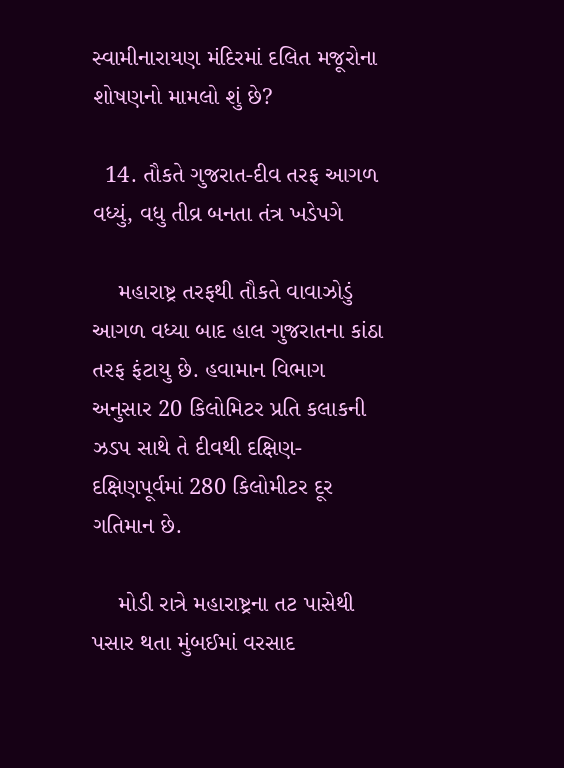સ્વામીનારાયણ મંદિરમાં દલિત મજૂરોના શોષણનો મામલો શું છે?

  14. તૌકતે ગુજરાત-દીવ તરફ આગળ વધ્યું, વધુ તીવ્ર બનતા તંત્ર ખડેપગે

    મહારાષ્ટ્ર તરફથી તૌકતે વાવાઝોડું આગળ વધ્યા બાદ હાલ ગુજરાતના કાંઠા તરફ ફંટાયુ છે. હવામાન વિભાગ અનુસાર 20 કિલોમિટર પ્રતિ કલાકની ઝડપ સાથે તે દીવથી દક્ષિણ-દક્ષિણપૂર્વમાં 280 કિલોમીટર દૂર ગતિમાન છે.

    મોડી રાત્રે મહારાષ્ટ્રના તટ પાસેથી પસાર થતા મુંબઈમાં વરસાદ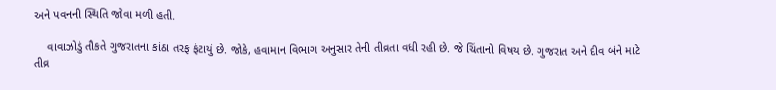અને પવનની સ્થિતિ જોવા મળી હતી.

    વાવાઝોડું તૌકતે ગુજરાતના કાંઠા તરફ ફંટાયું છે. જોકે, હવામાન વિભાગ અનુસાર તેની તીવ્રતા વધી રહી છે. જે ચિંતાનો વિષય છે. ગુજરાત અને દીવ બંને માટે તીવ્ર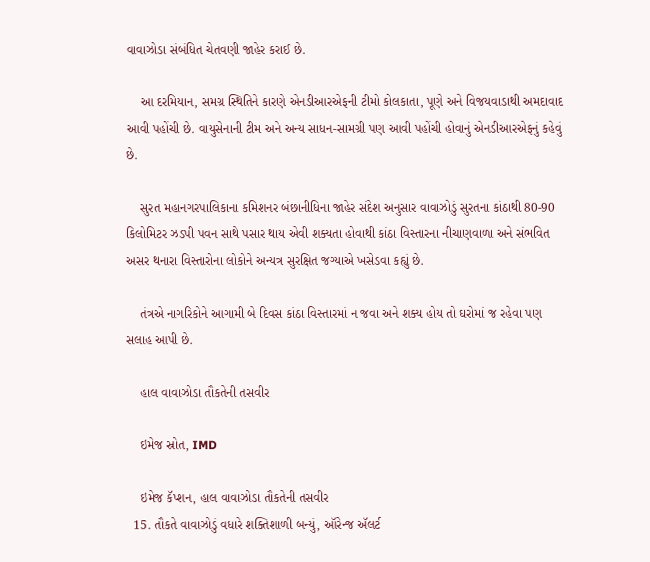વાવાઝોડા સંબંધિત ચેતવણી જાહેર કરાઈ છે.

    આ દરમિયાન, સમગ્ર સ્થિતિને કારણે એનડીઆરએફની ટીમો કોલકાતા, પૂણે અને વિજયવાડાથી અમદાવાદ આવી પહોંચી છે. વાયુસેનાની ટીમ અને અન્ય સાધન-સામગ્રી પણ આવી પહોંચી હોવાનું એનડીઆરએફનું કહેવું છે.

    સુરત મહાનગરપાલિકાના કમિશનર બંછાનીધિના જાહેર સંદેશ અનુસાર વાવાઝોડું સુરતના કાંઠાથી 80-90 કિલોમિટર ઝડપી પવન સાથે પસાર થાય એવી શક્યતા હોવાથી કાંઠા વિસ્તારના નીચાણવાળા અને સંભવિત અસર થનારા વિસ્તારોના લોકોને અન્યત્ર સુરક્ષિત જગ્યાએ ખસેડવા કહ્યું છે.

    તંત્રએ નાગરિકોને આગામી બે દિવસ કાંઠા વિસ્તારમાં ન જવા અને શક્ય હોય તો ઘરોમાં જ રહેવા પણ સલાહ આપી છે.

    હાલ વાવાઝોડા તૌકતેની તસવીર

    ઇમેજ સ્રોત, IMD

    ઇમેજ કૅપ્શન, હાલ વાવાઝોડા તૌકતેની તસવીર
  15. તૌકતે વાવાઝોડું વધારે શક્તિશાળી બન્યું, ઑરેન્જ ઍલર્ટ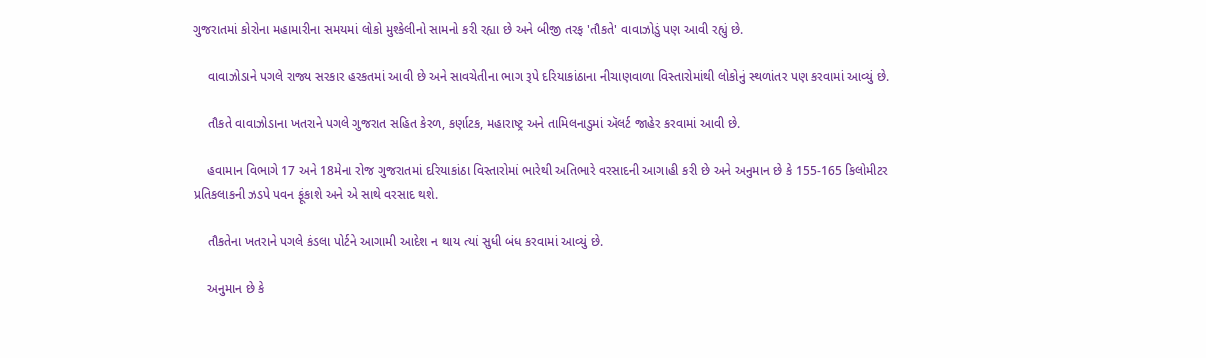ગુજરાતમાં કોરોના મહામારીના સમયમાં લોકો મુશ્કેલીનો સામનો કરી રહ્યા છે અને બીજી તરફ 'તૌકતે' વાવાઝોડું પણ આવી રહ્યું છે.

    વાવાઝોડાને પગલે રાજ્ય સરકાર હરકતમાં આવી છે અને સાવચેતીના ભાગ રૂપે દરિયાકાંઠાના નીચાણવાળા વિસ્તારોમાંથી લોકોનું સ્થળાંતર પણ કરવામાં આવ્યું છે.

    તૌકતે વાવાઝોડાના ખતરાને પગલે ગુજરાત સહિત કેરળ, કર્ણાટક, મહારાષ્ટ્ર અને તામિલનાડુમાં ઍલર્ટ જાહેર કરવામાં આવી છે.

    હવામાન વિભાગે 17 અને 18મેના રોજ ગુજરાતમાં દરિયાકાંઠા વિસ્તારોમાં ભારેથી અતિભારે વરસાદની આગાહી કરી છે અને અનુમાન છે કે 155-165 કિલોમીટર પ્રતિકલાકની ઝડપે પવન ફૂંકાશે અને એ સાથે વરસાદ થશે.

    તૌકતેના ખતરાને પગલે કંડલા પોર્ટને આગામી આદેશ ન થાય ત્યાં સુધી બંધ કરવામાં આવ્યું છે.

    અનુમાન છે કે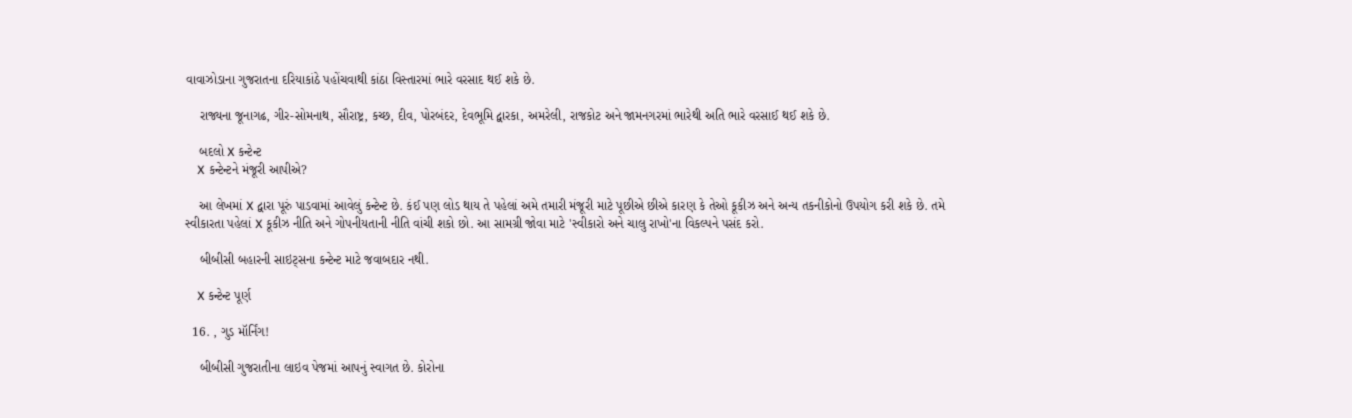વાવાઝોડાના ગુજરાતના દરિયાકાંઠે પહોંચવાથી કાંઠા વિસ્તારમાં ભારે વરસાદ થઈ શકે છે.

    રાજ્યના જૂનાગઢ, ગીર-સોમનાથ, સૌરાષ્ટ્ર, કચ્છ, દીવ, પોરબંદર, દેવભૂમિ દ્વારકા, અમરેલી, રાજકોટ અને જામનગરમાં ભારેથી અતિ ભારે વરસાઈ થઈ શકે છે.

    બદલો X કન્ટેન્ટ
    X કન્ટેન્ટને મંજૂરી આપીએ?

    આ લેખમાં X દ્વારા પૂરું પાડવામાં આવેલું કન્ટેન્ટ છે. કંઈ પણ લોડ થાય તે પહેલાં અમે તમારી મંજૂરી માટે પૂછીએ છીએ કારણ કે તેઓ કૂકીઝ અને અન્ય તકનીકોનો ઉપયોગ કરી શકે છે. તમે સ્વીકારતા પહેલાં X કૂકીઝ નીતિ અને ગોપનીયતાની નીતિ વાંચી શકો છો. આ સામગ્રી જોવા માટે 'સ્વીકારો અને ચાલુ રાખો'ના વિકલ્પને પસંદ કરો.

    બીબીસી બહારની સાઇટ્સના કન્ટેન્ટ માટે જવાબદાર નથી.

    X કન્ટેન્ટ પૂર્ણ

  16. , ગુડ મૉર્નિંગ!

    બીબીસી ગુજરાતીના લાઇવ પેજમાં આપનું સ્વાગત છે. કોરોના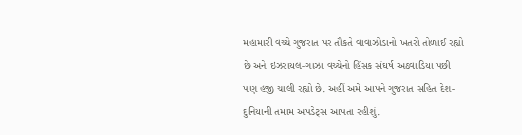મહામારી વચ્ચે ગુજરાત પર તૌકતે વાવાઝોડાનો ખતરો તોળાઈ રહ્યો છે અને ઇઝરાયલ-ગાઝા વચ્ચેનો હિંસક સંઘર્ષ અઠવાડિયા પછી પણ હજી ચાલી રહ્યો છે. અહીં અમે આપને ગુજરાત સહિત દેશ-દુનિયાની તમામ અપડેટ્સ આપતા રહીશું.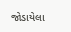જોડાયેલા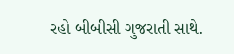રહો બીબીસી ગુજરાતી સાથે.